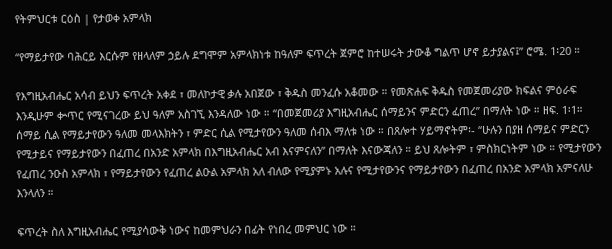የትምህርቱ ርዕስ | የታወቀ አምላክ

“የማይታየው ባሕርይ እርሱም የዘላለም ኃይሉ ደግሞም አምላክነቱ ከዓለም ፍጥረት ጀምሮ ከተሠሩት ታውቆ ግልጥ ሆኖ ይታያልና፤” ሮሜ. 1፡20 ።

የእግዚአብሔር አሳብ ይህን ፍጥረት አቀደ ፣ መለኮታዊ ቃሉ አበጀው ፣ ቅዱስ መንፈሱ አቆመው ። የመጽሐፍ ቅዱስ የመጀመሪያው ክፍልና ምዕራፍ እንዲሁም ቍጥር የሚናገረው ይህ ዓለም አስገኚ እንዳለው ነው ። “በመጀመሪያ እግዚአብሔር ሰማይንና ምድርን ፈጠረ” በማለት ነው ። ዘፍ. 1፡1። ሰማይ ሲል የማይታየውን ዓለመ መላእክትን ፣ ምድር ሲል የሚታየውን ዓለመ ሰብእ ማለቱ ነው ። በጸሎተ ሃይማኖትም፡- “ሁሉን በያዘ ሰማይና ምድርን የሚታይና የማይታየውን በፈጠረ በአንድ አምላክ በእግዚአብሔር አብ እናምናለን” በማለት እናውጃለን ። ይህ ጸሎትም ፣ ምስክርነትም ነው ። የሚታየውን የፈጠረ ንዑስ አምላክ ፣ የማይታየውን የፈጠረ ልዑል አምላክ አለ ብለው የሚያምኑ አሉና የሚታየውንና የማይታየውን በፈጠረ በአንድ አምላክ አምናለሁ እንላለን ።

ፍጥረት ስለ እግዚአብሔር የሚያሳውቅ ነውና ከመምህራን በፊት የነበረ መምህር ነው ።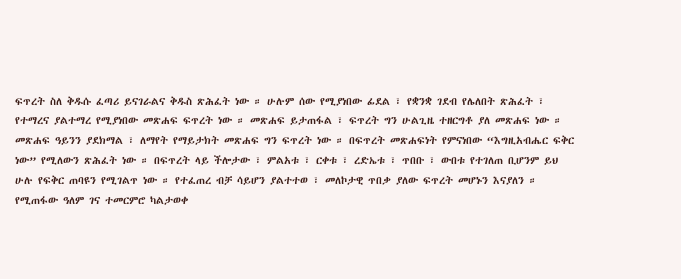ፍጥረት ስለ ቅዱሱ ፈጣሪ ይናገራልና ቅዱስ ጽሕፈት ነው ። ሁሉም ሰው የሚያነበው ፊደል ፣ የቋንቋ ገደብ የሌለበት ጽሕፈት ፣ የተማረና ያልተማረ የሚያነበው መጽሐፍ ፍጥረት ነው ። መጽሐፍ ይታጠፋል ፣ ፍጥረት ግን ሁልጊዜ ተዘርግቶ ያለ መጽሐፍ ነው ። መጽሐፍ ዓይንን ያደክማል ፣ ለማየት የማይታክት መጽሐፍ ግን ፍጥረት ነው ። በፍጥረት መጽሐፍነት የምናነበው “እግዚአብሔር ፍቅር ነው” የሚለውን ጽሕፈት ነው ። በፍጥረት ላይ ችሎታው ፣ ምልአቱ ፣ ርቀቱ ፣ ረድኤቱ ፣ ጥበቡ ፣ ውበቱ የተገለጠ ቢሆንም ይህ ሁሉ የፍቅር ጠባዩን የሚገልጥ ነው ። የተፈጠረ ብቻ ሳይሆን ያልተተወ ፣ መለኮታዊ ጥበቃ ያለው ፍጥረት መሆኑን እናያለን ። የሚጠፋው ዓለም ገና ተመርምሮ ካልታወቀ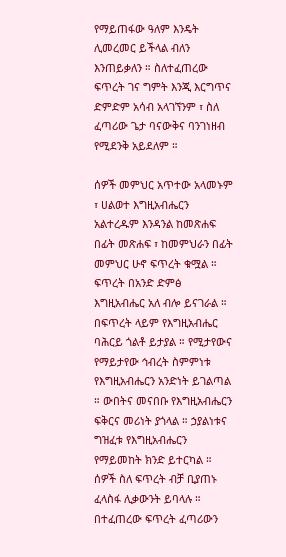የማይጠፋው ዓለም እንዴት ሊመረመር ይችላል ብለን እንጠይቃለን ። ስለተፈጠረው ፍጥረት ገና ግምት እንጂ እርግጥና ድምድም አሳብ አላገኘንም ፣ ስለ ፈጣሪው ጌታ ባናውቅና ባንገነዘብ የሚደንቅ አይደለም ።

ሰዎች መምህር አጥተው አላመኑም ፣ ሀልወተ እግዚአብሔርን አልተረዱም እንዳንል ከመጽሐፍ በፊት መጽሐፍ ፣ ከመምህራን በፊት መምህር ሁኖ ፍጥረት ቁሟል ። ፍጥረት በአንድ ድምፅ እግዚአብሔር አለ ብሎ ይናገራል ። በፍጥረት ላይም የእግዚአብሔር ባሕርይ ጎልቶ ይታያል ። የሚታየውና የማይታየው ኅብረት ስምምነቱ የእግዚአብሔርን አንድነት ይገልጣል ። ውበትና መናበቡ የእግዚአብሔርን ፍቅርና መሪነት ያጎላል ። ኃያልነቱና ግዝፈቱ የእግዚአብሔርን የማይመከት ክንድ ይተርካል ። ሰዎች ስለ ፍጥረት ብቻ ቢያጠኑ ፈላስፋ ሊቃውንት ይባላሉ ። በተፈጠረው ፍጥረት ፈጣሪውን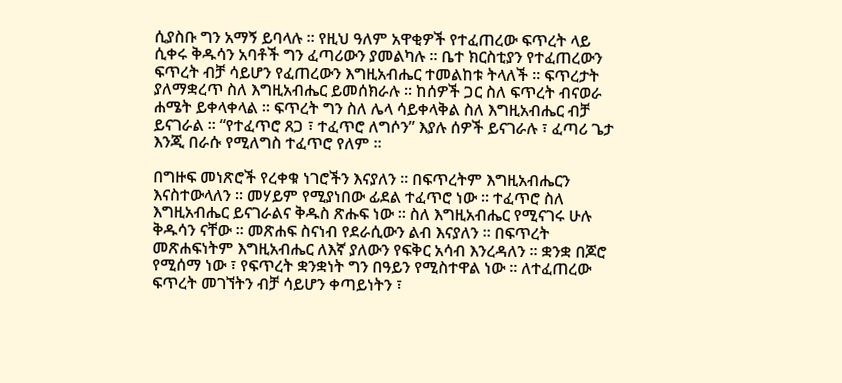ሲያስቡ ግን አማኝ ይባላሉ ። የዚህ ዓለም አዋቂዎች የተፈጠረው ፍጥረት ላይ ሲቀሩ ቅዱሳን አባቶች ግን ፈጣሪውን ያመልካሉ ። ቤተ ክርስቲያን የተፈጠረውን ፍጥረት ብቻ ሳይሆን የፈጠረውን እግዚአብሔር ተመልከቱ ትላለች ። ፍጥረታት ያለማቋረጥ ስለ እግዚአብሔር ይመሰክራሉ ። ከሰዎች ጋር ስለ ፍጥረት ብናወራ ሐሜት ይቀላቀላል ። ፍጥረት ግን ስለ ሌላ ሳይቀላቅል ስለ እግዚአብሔር ብቻ ይናገራል ። “የተፈጥሮ ጸጋ ፣ ተፈጥሮ ለግሶን” እያሉ ሰዎች ይናገራሉ ፣ ፈጣሪ ጌታ እንጂ በራሱ የሚለግስ ተፈጥሮ የለም ።

በግዙፍ መነጽሮች የረቀቁ ነገሮችን እናያለን ። በፍጥረትም እግዚአብሔርን እናስተውላለን ። መሃይም የሚያነበው ፊደል ተፈጥሮ ነው ። ተፈጥሮ ስለ እግዚአብሔር ይናገራልና ቅዱስ ጽሑፍ ነው ። ስለ እግዚአብሔር የሚናገሩ ሁሉ ቅዱሳን ናቸው ። መጽሐፍ ስናነብ የደራሲውን ልብ እናያለን ። በፍጥረት መጽሐፍነትም እግዚአብሔር ለእኛ ያለውን የፍቅር አሳብ እንረዳለን ። ቋንቋ በጆሮ የሚሰማ ነው ፣ የፍጥረት ቋንቋነት ግን በዓይን የሚስተዋል ነው ። ለተፈጠረው ፍጥረት መገኘትን ብቻ ሳይሆን ቀጣይነትን ፣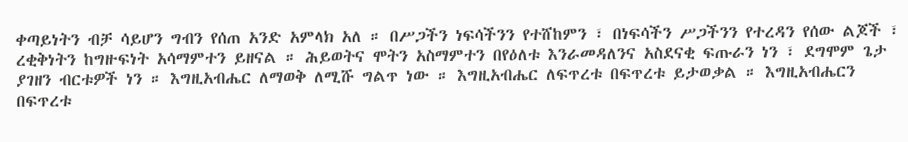ቀጣይነትን ብቻ ሳይሆን ግብን የሰጠ አንድ አምላክ አለ ። በሥጋችን ነፍሳችንን የተሸከምን ፣ በነፍሳችን ሥጋችንን የተረዳን የሰው ልጆች ፣ ረቂቅነትን ከግዙፍነት አሳማምተን ይዘናል ። ሕይወትና ሞትን አስማምተን በየዕለቱ እንራመዳለንና አስደናቂ ፍጡራን ነን ፣ ደግሞም ጌታ ያገዘን ብርቱዎች ነን ። እግዚአብሔር ለማወቅ ለሚሹ ግልጥ ነው ። እግዚአብሔር ለፍጥረቱ በፍጥረቱ ይታወቃል ። እግዚአብሔርን በፍጥረቱ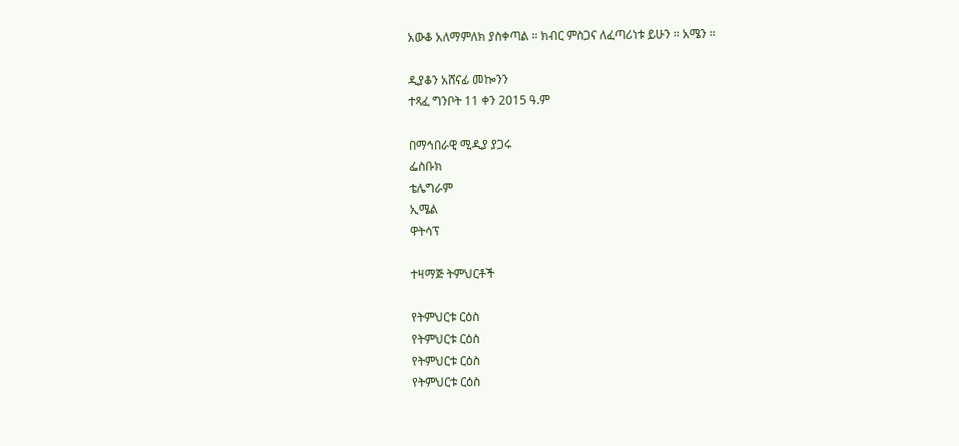አውቆ አለማምለክ ያስቀጣል ። ክብር ምስጋና ለፈጣሪነቱ ይሁን ። አሜን ።

ዲያቆን አሸናፊ መኰንን
ተጻፈ ግንቦት 11 ቀን 2015 ዓ.ም

በማኅበራዊ ሚዲያ ያጋሩ
ፌስቡክ
ቴሌግራም
ኢሜል
ዋትሳፕ

ተዛማጅ ትምህርቶች

የትምህርቱ ርዕስ
የትምህርቱ ርዕስ
የትምህርቱ ርዕስ
የትምህርቱ ርዕስ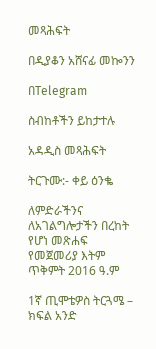መጻሕፍት

በዲያቆን አሸናፊ መኰንን

በTelegram

ስብከቶችን ይከታተሉ

አዳዲስ መጻሕፍት

ትርጉሙ:- ቀይ ዕንቈ

ለምድራችንና ለአገልግሎታችን በረከት የሆነ መጽሐፍ
የመጀመሪያ እትም ጥቅምት 2016 ዓ.ም

1ኛ ጢሞቴዎስ ትርጓሜ – ክፍል አንድ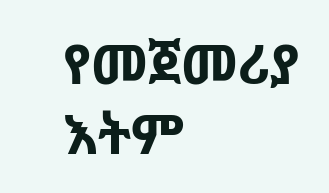የመጀመሪያ እትም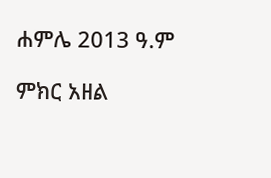ሐምሌ 2013 ዓ.ም

ምክር አዘል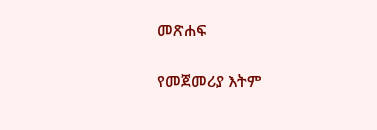መጽሐፍ

የመጀመሪያ እትም